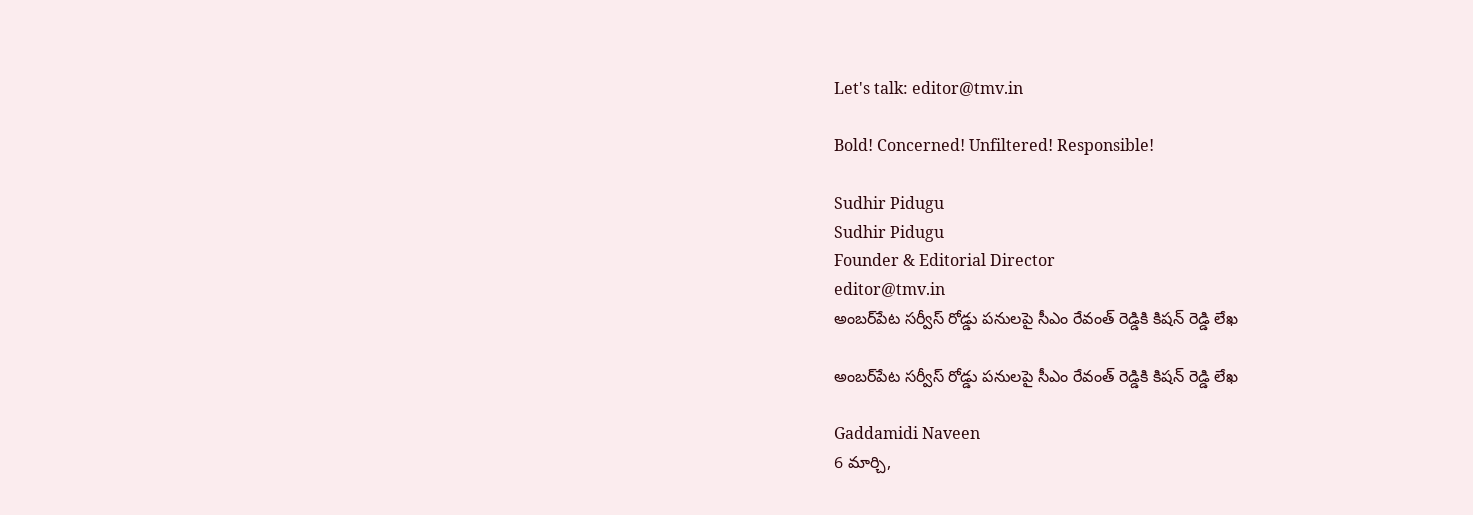Let's talk: editor@tmv.in

Bold! Concerned! Unfiltered! Responsible!

Sudhir Pidugu
Sudhir Pidugu
Founder & Editorial Director
editor@tmv.in
అంబర్‌పేట సర్వీస్ రోడ్డు పనులపై సీఎం రేవంత్ రెడ్డికి కిషన్ రెడ్డి లేఖ

అంబర్‌పేట సర్వీస్ రోడ్డు పనులపై సీఎం రేవంత్ రెడ్డికి కిషన్ రెడ్డి లేఖ

Gaddamidi Naveen
6 మార్చి,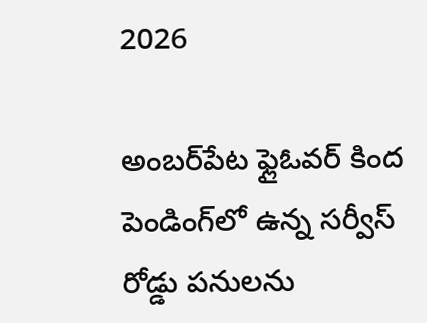2026

అంబర్‌పేట ఫ్లైఓవర్ కింద పెండింగ్‌లో ఉన్న సర్వీస్ రోడ్డు పనులను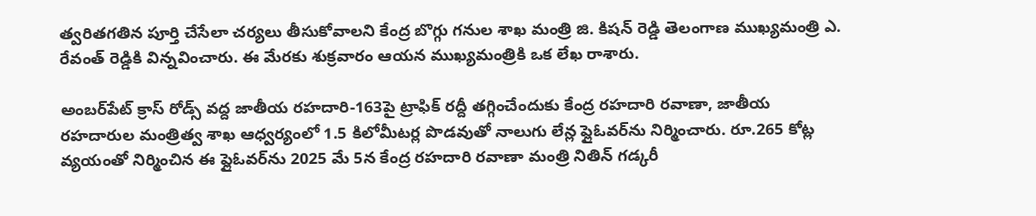త్వరితగతిన పూర్తి చేసేలా చర్యలు తీసుకోవాలని కేంద్ర బొగ్గు గనుల‌ శాఖ మంత్రి జి. కిషన్ రెడ్డి తెలంగాణ ముఖ్యమంత్రి ఎ. రేవంత్ రెడ్డికి విన్నవించారు. ఈ మేరకు శుక్రవారం ఆయన ముఖ్యమంత్రికి ఒక లేఖ రాశారు.

అంబర్‌పేట్ క్రాస్ రోడ్స్ వద్ద జాతీయ రహదారి‑163పై ట్రాఫిక్ రద్దీ తగ్గించేందుకు కేంద్ర రహదారి రవాణా, జాతీయ రహదారుల మంత్రిత్వ శాఖ ఆధ్వర్యంలో 1.5 కిలోమీటర్ల పొడవుతో నాలుగు లేన్ల ఫ్లైఓవర్‌ను నిర్మించారు. రూ.265 కోట్ల వ్యయంతో నిర్మించిన ఈ ఫ్లైఓవర్‌ను 2025 మే 5న కేంద్ర రహదారి రవాణా మంత్రి నితిన్ గడ్కరీ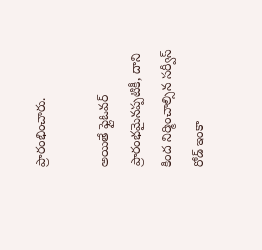ప్రారంభించారు.

అయితే ఫ్లైఓవర్ ప్రారంభమైనప్పటికీ, దాని కింద నిర్మించాల్సిన సర్వీస్ రోడ్ ఇంకా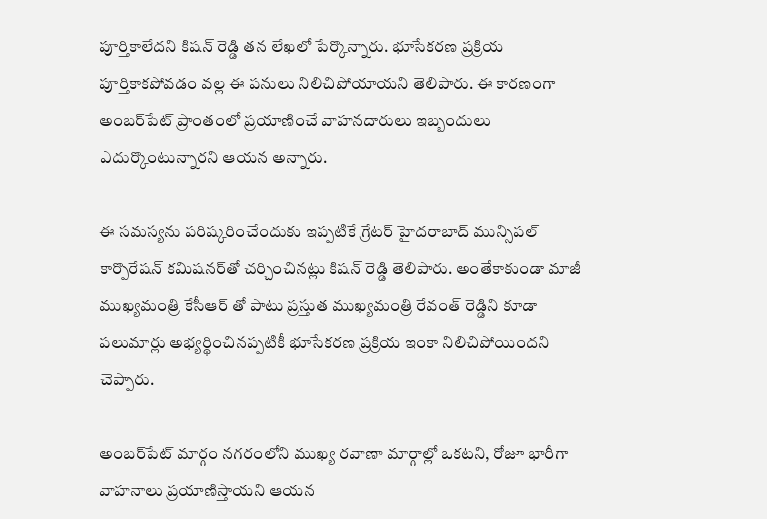పూర్తికాలేదని కిషన్ రెడ్డి తన లేఖలో పేర్కొన్నారు. భూసేకరణ ప్రక్రియ పూర్తికాకపోవడం వల్ల ఈ పనులు నిలిచిపోయాయని తెలిపారు. ఈ కారణంగా అంబర్‌పేట్ ప్రాంతంలో ప్రయాణించే వాహనదారులు ఇబ్బందులు ఎదుర్కొంటున్నారని ఆయన అన్నారు.

ఈ సమస్యను పరిష్కరించేందుకు ఇప్పటికే గ్రేటర్ హైదరాబాద్ మున్సిపల్ కార్పొరేషన్ కమిషనర్‌తో చర్చించినట్లు కిషన్ రెడ్డి తెలిపారు. అంతేకాకుండా మాజీ ముఖ్యమంత్రి కేసీఆర్ తో పాటు ప్రస్తుత ముఖ్యమంత్రి రేవంత్ రెడ్డిని కూడా పలుమార్లు అభ్యర్థించినప్పటికీ భూసేక‌ర‌ణ‌ ప్రక్రియ ఇంకా నిలిచిపోయిందని చెప్పారు.

అంబర్‌పేట్ మార్గం నగరంలోని ముఖ్య రవాణా మార్గాల్లో ఒకటని, రోజూ భారీగా వాహనాలు ప్రయాణిస్తాయని ఆయన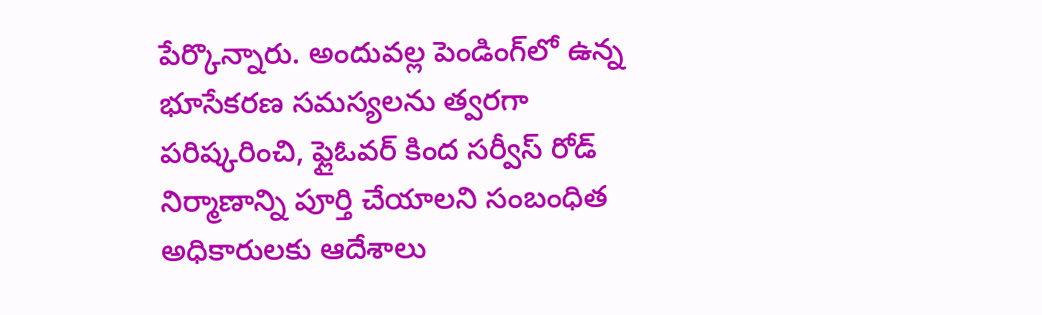పేర్కొన్నారు. అందువల్ల పెండింగ్‌లో ఉన్న భూసేక‌ర‌ణ‌ సమస్యలను త్వరగా పరిష్కరించి, ఫ్లైఓవర్ కింద సర్వీస్ రోడ్ నిర్మాణాన్ని పూర్తి చేయాలని సంబంధిత అధికారులకు ఆదేశాలు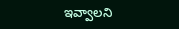ఇవ్వాలని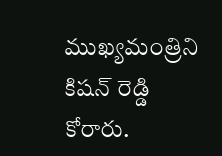ముఖ్యమంత్రిని కిషన్ రెడ్డి కోరారు.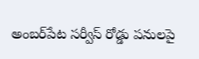అంబర్‌పేట సర్వీస్ రోడ్డు పనులపై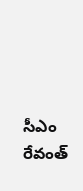సీఎం రేవంత్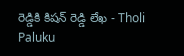రెడ్డికి కిషన్ రెడ్డి లేఖ - Tholi Paluku